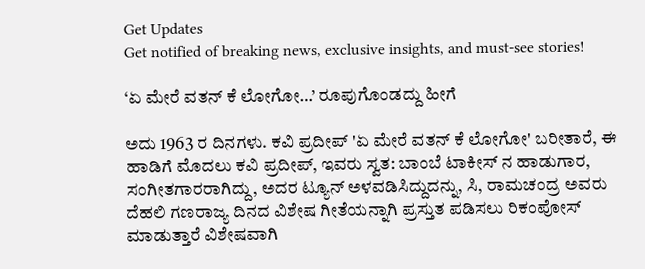Get Updates
Get notified of breaking news, exclusive insights, and must-see stories!

‘ಏ ಮೇರೆ ವತನ್ ಕೆ ಲೋಗೋ…’ ರೂಪುಗೊಂಡದ್ದು ಹೀಗೆ

ಅದು 1963 ರ ದಿನಗಳು. ಕವಿ ಪ್ರದೀಪ್ 'ಏ ಮೇರೆ ವತನ್ ಕೆ ಲೋಗೋ' ಬರೀತಾರೆ, ಈ ಹಾಡಿಗೆ ಮೊದಲು ಕವಿ ಪ್ರದೀಪ್, ಇವರು ಸ್ವತ: ಬಾಂಬೆ ಟಾಕೀಸ್ ನ ಹಾಡುಗಾರ, ಸಂಗೀತಗಾರರಾಗಿದ್ದು, ಅದರ ಟ್ಯೂನ್ ಅಳವಡಿಸಿದ್ದುದನ್ನು, ಸಿ, ರಾಮಚಂದ್ರ ಅವರು ದೆಹಲಿ ಗಣರಾಜ್ಯ ದಿನದ ವಿಶೇಷ ಗೀತೆಯನ್ನಾಗಿ ಪ್ರಸ್ತುತ ಪಡಿಸಲು ರಿಕಂಪೋಸ್ ಮಾಡುತ್ತಾರೆ ವಿಶೇಷವಾಗಿ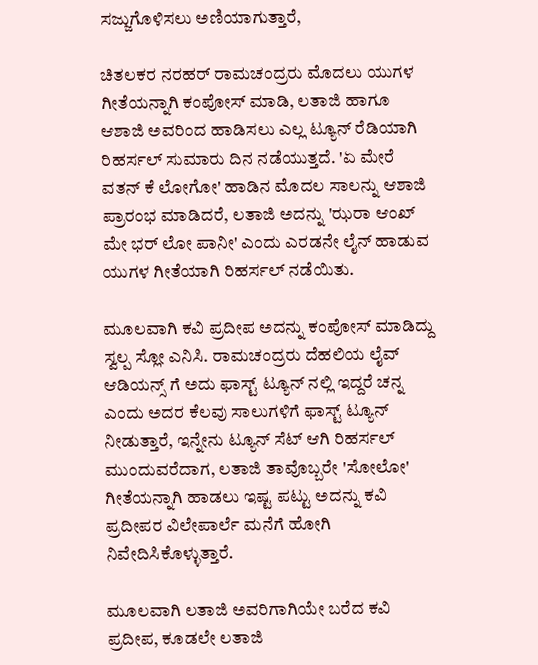ಸಜ್ಜುಗೊಳಿಸಲು ಅಣಿಯಾಗುತ್ತಾರೆ,

ಚಿತಲಕರ ನರಹರ್ ರಾಮಚಂದ್ರರು ಮೊದಲು ಯುಗಳ ಗೀತೆಯನ್ನಾಗಿ ಕಂಪೋಸ್ ಮಾಡಿ, ಲತಾಜಿ ಹಾಗೂ ಆಶಾಜಿ ಅವರಿಂದ ಹಾಡಿಸಲು ಎಲ್ಲ ಟ್ಯೂನ್ ರೆಡಿಯಾಗಿ ರಿಹರ್ಸಲ್ ಸುಮಾರು ದಿನ ನಡೆಯುತ್ತದೆ. 'ಏ ಮೇರೆ ವತನ್ ಕೆ ಲೋಗೋ' ಹಾಡಿನ ಮೊದಲ ಸಾಲನ್ನು ಆಶಾಜಿ ಪ್ರಾರಂಭ ಮಾಡಿದರೆ, ಲತಾಜಿ ಅದನ್ನು 'ಝರಾ ಆಂಖ್ ಮೇ ಭರ್ ಲೋ ಪಾನೀ' ಎಂದು ಎರಡನೇ ಲೈನ್ ಹಾಡುವ ಯುಗಳ ಗೀತೆಯಾಗಿ ರಿಹರ್ಸಲ್ ನಡೆಯಿತು.

ಮೂಲವಾಗಿ ಕವಿ ಪ್ರದೀಪ ಅದನ್ನು ಕಂಪೋಸ್ ಮಾಡಿದ್ದು ಸ್ವಲ್ಪ ಸ್ಲೋ ಎನಿಸಿ. ರಾಮಚಂದ್ರರು ದೆಹಲಿಯ ಲೈವ್ ಆಡಿಯನ್ಸ್ ಗೆ ಅದು ಫಾಸ್ಟ್ ಟ್ಯೂನ್ ನಲ್ಲಿ ಇದ್ದರೆ ಚನ್ನ ಎಂದು ಅದರ ಕೆಲವು ಸಾಲುಗಳಿಗೆ ಫಾಸ್ಟ್ ಟ್ಯೂನ್ ನೀಡುತ್ತಾರೆ, ಇನ್ನೇನು ಟ್ಯೂನ್ ಸೆಟ್ ಆಗಿ ರಿಹರ್ಸಲ್ ಮುಂದುವರೆದಾಗ, ಲತಾಜಿ ತಾವೊಬ್ಬರೇ 'ಸೋಲೋ' ಗೀತೆಯನ್ನಾಗಿ ಹಾಡಲು ಇಷ್ಟ ಪಟ್ಟು ಅದನ್ನು ಕವಿ ಪ್ರದೀಪರ ವಿಲೇಪಾರ್ಲೆ ಮನೆಗೆ ಹೋಗಿ ನಿವೇದಿಸಿಕೊಳ್ಳುತ್ತಾರೆ.

ಮೂಲವಾಗಿ ಲತಾಜಿ ಅವರಿಗಾಗಿಯೇ ಬರೆದ ಕವಿ ಪ್ರದೀಪ, ಕೂಡಲೇ ಲತಾಜಿ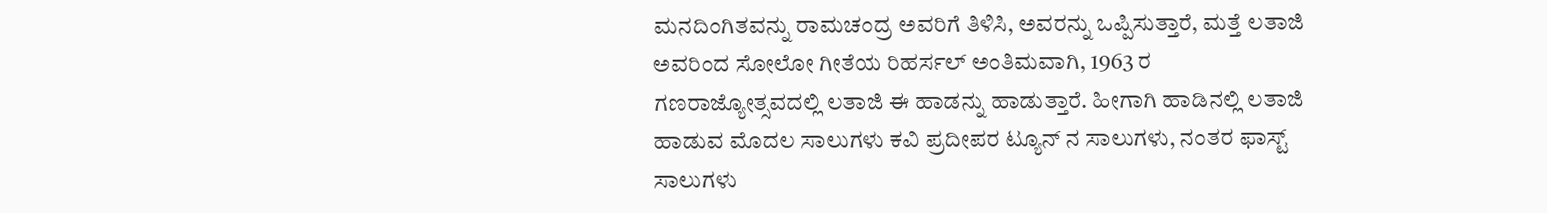ಮನದಿಂಗಿತವನ್ನು ರಾಮಚಂದ್ರ ಅವರಿಗೆ ತಿಳಿಸಿ, ಅವರನ್ನು ಒಪ್ಪಿಸುತ್ತಾರೆ, ಮತ್ತೆ ಲತಾಜಿ ಅವರಿಂದ ಸೋಲೋ ಗೀತೆಯ ರಿಹರ್ಸಲ್ ಅಂತಿಮವಾಗಿ, 1963 ರ ಗಣರಾಜ್ಯೋತ್ಸವದಲ್ಲಿ ಲತಾಜಿ ಈ ಹಾಡನ್ನು ಹಾಡುತ್ತಾರೆ. ಹೀಗಾಗಿ ಹಾಡಿನಲ್ಲಿ ಲತಾಜಿ ಹಾಡುವ ಮೊದಲ ಸಾಲುಗಳು ಕವಿ ಪ್ರದೀಪರ ಟ್ಯೂನ್ ನ ಸಾಲುಗಳು, ನಂತರ ಫಾಸ್ಟ್ ಸಾಲುಗಳು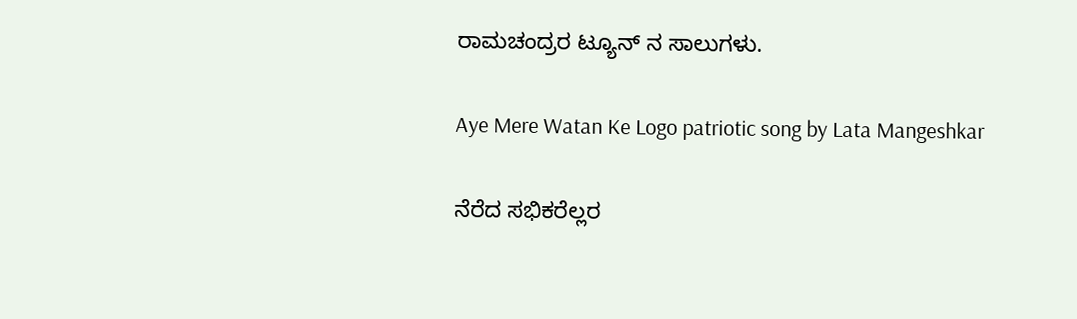ರಾಮಚಂದ್ರರ ಟ್ಯೂನ್ ನ ಸಾಲುಗಳು.

Aye Mere Watan Ke Logo patriotic song by Lata Mangeshkar

ನೆರೆದ ಸಭಿಕರೆಲ್ಲರ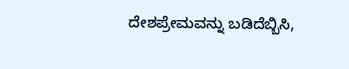ದೇಶಪ್ರೇಮವನ್ನು ಬಡಿದೆಬ್ಬಿಸಿ,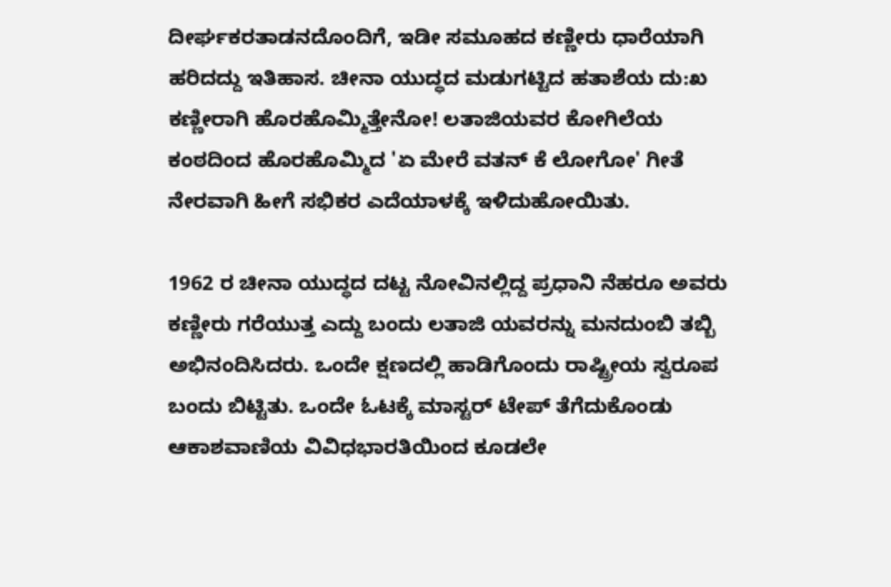ದೀರ್ಘಕರತಾಡನದೊಂದಿಗೆ, ಇಡೀ ಸಮೂಹದ ಕಣ್ಣೀರು ಧಾರೆಯಾಗಿ ಹರಿದದ್ದು ಇತಿಹಾಸ. ಚೀನಾ ಯುದ್ಧದ ಮಡುಗಟ್ಟಿದ ಹತಾಶೆಯ ದು:ಖ ಕಣ್ಣೀರಾಗಿ ಹೊರಹೊಮ್ಮಿತ್ತೇನೋ! ಲತಾಜಿಯವರ ಕೋಗಿಲೆಯ ಕಂಠದಿಂದ ಹೊರಹೊಮ್ಮಿದ 'ಏ ಮೇರೆ ವತನ್ ಕೆ ಲೋಗೋ' ಗೀತೆ ನೇರವಾಗಿ ಹೀಗೆ ಸಭಿಕರ ಎದೆಯಾಳಕ್ಕೆ ಇಳಿದುಹೋಯಿತು.

1962 ರ ಚೀನಾ ಯುದ್ಧದ ದಟ್ಟ ನೋವಿನಲ್ಲಿದ್ದ ಪ್ರಧಾನಿ ನೆಹರೂ ಅವರು ಕಣ್ಣೀರು ಗರೆಯುತ್ತ ಎದ್ದು ಬಂದು ಲತಾಜಿ ಯವರನ್ನು ಮನದುಂಬಿ ತಬ್ಬಿ ಅಭಿನಂದಿಸಿದರು. ಒಂದೇ ಕ್ಷಣದಲ್ಲಿ ಹಾಡಿಗೊಂದು ರಾಷ್ಟ್ರೀಯ ಸ್ವರೂಪ ಬಂದು ಬಿಟ್ಟಿತು. ಒಂದೇ ಓಟಕ್ಕೆ ಮಾಸ್ಟರ್ ಟೇಪ್ ತೆಗೆದುಕೊಂಡು ಆಕಾಶವಾಣಿಯ ವಿವಿಧಭಾರತಿಯಿಂದ ಕೂಡಲೇ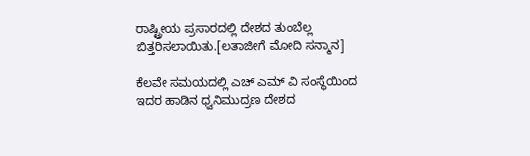ರಾಷ್ಟ್ರೀಯ ಪ್ರಸಾರದಲ್ಲಿ ದೇಶದ ತುಂಬೆಲ್ಲ ಬಿತ್ತರಿಸಲಾಯಿತು.[ಲತಾಜೀಗೆ ಮೋದಿ ಸನ್ಮಾನ]

ಕೆಲವೇ ಸಮಯದಲ್ಲಿ ಎಚ್ ಎಮ್ ವಿ ಸಂಸ್ಥೆಯಿಂದ ಇದರ ಹಾಡಿನ ಧ್ವನಿಮುದ್ರಣ ದೇಶದ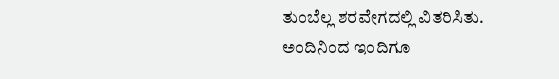ತುಂಬೆಲ್ಲ ಶರವೇಗದಲ್ಲಿ ವಿತರಿಸಿತು. ಅಂದಿನಿಂದ ಇಂದಿಗೂ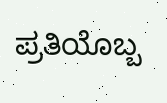ಪ್ರತಿಯೊಬ್ಬ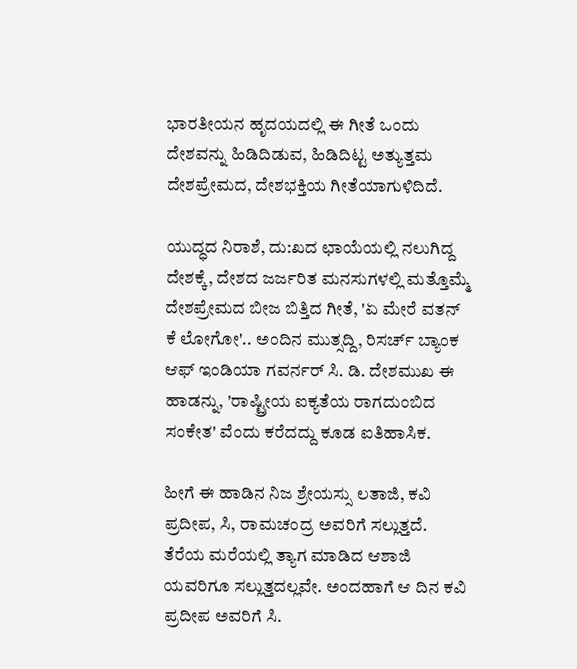ಭಾರತೀಯನ ಹೃದಯದಲ್ಲಿ ಈ ಗೀತೆ ಒಂದು ದೇಶವನ್ನು ಹಿಡಿದಿಡುವ, ಹಿಡಿದಿಟ್ಟ ಅತ್ಯುತ್ತಮ ದೇಶಪ್ರೇಮದ, ದೇಶಭಕ್ತಿಯ ಗೀತೆಯಾಗುಳಿದಿದೆ.

ಯುದ್ಧದ ನಿರಾಶೆ, ದು:ಖದ ಛಾಯೆಯಲ್ಲಿ ನಲುಗಿದ್ದ ದೇಶಕ್ಕೆ, ದೇಶದ ಜರ್ಜರಿತ ಮನಸುಗಳಲ್ಲಿ ಮತ್ತೊಮ್ಮೆ ದೇಶಪ್ರೇಮದ ಬೀಜ ಬಿತ್ತಿದ ಗೀತೆ, 'ಏ ಮೇರೆ ವತನ್ ಕೆ ಲೋಗೋ'.. ಅಂದಿನ ಮುತ್ಸದ್ದಿ, ರಿಸರ್ಚ್ ಬ್ಯಾಂಕ ಆಫ್ ಇಂಡಿಯಾ ಗವರ್ನರ್ ಸಿ. ಡಿ. ದೇಶಮುಖ ಈ ಹಾಡನ್ನು, 'ರಾಷ್ಟ್ರೀಯ ಐಕ್ಯತೆಯ ರಾಗದುಂಬಿದ ಸಂಕೇತ' ವೆಂದು ಕರೆದದ್ದು ಕೂಡ ಐತಿಹಾಸಿಕ.

ಹೀಗೆ ಈ ಹಾಡಿನ ನಿಜ ಶ್ರೇಯಸ್ಸು ಲತಾಜಿ, ಕವಿ ಪ್ರದೀಪ, ಸಿ, ರಾಮಚಂದ್ರ ಅವರಿಗೆ ಸಲ್ಲುತ್ತದೆ. ತೆರೆಯ ಮರೆಯಲ್ಲಿ ತ್ಯಾಗ ಮಾಡಿದ ಆಶಾಜಿ ಯವರಿಗೂ ಸಲ್ಲುತ್ತದಲ್ಲವೇ. ಅಂದಹಾಗೆ ಆ ದಿನ ಕವಿ ಪ್ರದೀಪ ಅವರಿಗೆ ಸಿ.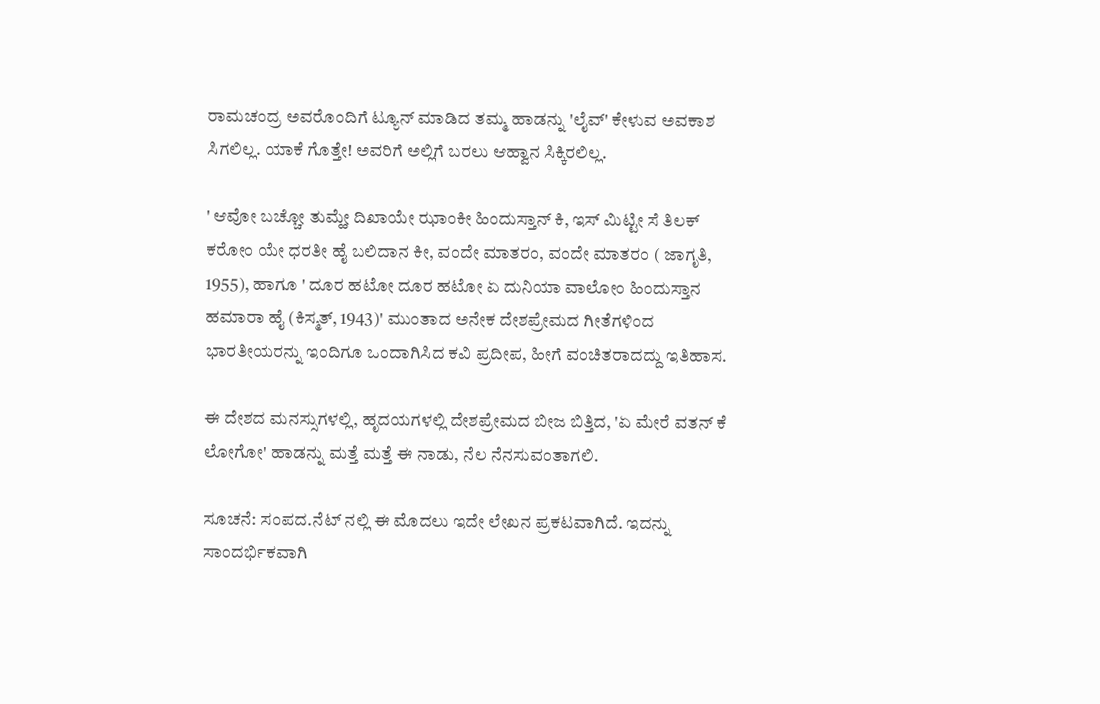ರಾಮಚಂದ್ರ ಅವರೊಂದಿಗೆ ಟ್ಯೂನ್ ಮಾಡಿದ ತಮ್ಮ ಹಾಡನ್ನು 'ಲೈವ್' ಕೇಳುವ ಅವಕಾಶ ಸಿಗಲಿಲ್ಲ. ಯಾಕೆ ಗೊತ್ತೇ! ಅವರಿಗೆ ಅಲ್ಲಿಗೆ ಬರಲು ಆಹ್ವಾನ ಸಿಕ್ಕಿರಲಿಲ್ಲ.

' ಆವೋ ಬಚ್ಚೋ ತುಮ್ಹೇ ದಿಖಾಯೇ ಝಾಂಕೀ ಹಿಂದುಸ್ತಾನ್ ಕಿ, ಇಸ್ ಮಿಟ್ಟೀ ಸೆ ತಿಲಕ್ ಕರೋಂ ಯೇ ಧರತೀ ಹೈ ಬಲಿದಾನ ಕೀ, ವಂದೇ ಮಾತರಂ, ವಂದೇ ಮಾತರಂ ( ಜಾಗೃತಿ, 1955), ಹಾಗೂ ' ದೂರ ಹಟೋ ದೂರ ಹಟೋ ಏ ದುನಿಯಾ ವಾಲೋಂ ಹಿಂದುಸ್ತಾನ ಹಮಾರಾ ಹೈ (ಕಿಸ್ಮತ್, 1943)' ಮುಂತಾದ ಅನೇಕ ದೇಶಪ್ರೇಮದ ಗೀತೆಗಳಿಂದ ಭಾರತೀಯರನ್ನು ಇಂದಿಗೂ ಒಂದಾಗಿಸಿದ ಕವಿ ಪ್ರದೀಪ, ಹೀಗೆ ವಂಚಿತರಾದದ್ದು ಇತಿಹಾಸ.

ಈ ದೇಶದ ಮನಸ್ಸುಗಳಲ್ಲಿ, ಹೃದಯಗಳಲ್ಲಿ ದೇಶಪ್ರೇಮದ ಬೀಜ ಬಿತ್ತಿದ, 'ಏ ಮೇರೆ ವತನ್ ಕೆ ಲೋಗೋ' ಹಾಡನ್ನು ಮತ್ತೆ ಮತ್ತೆ ಈ ನಾಡು, ನೆಲ ನೆನಸುವಂತಾಗಲಿ.

ಸೂಚನೆ: ಸಂಪದ.ನೆಟ್ ನಲ್ಲಿ ಈ ಮೊದಲು ಇದೇ ಲೇಖನ ಪ್ರಕಟವಾಗಿದೆ. ಇದನ್ನು ಸಾಂದರ್ಭಿಕವಾಗಿ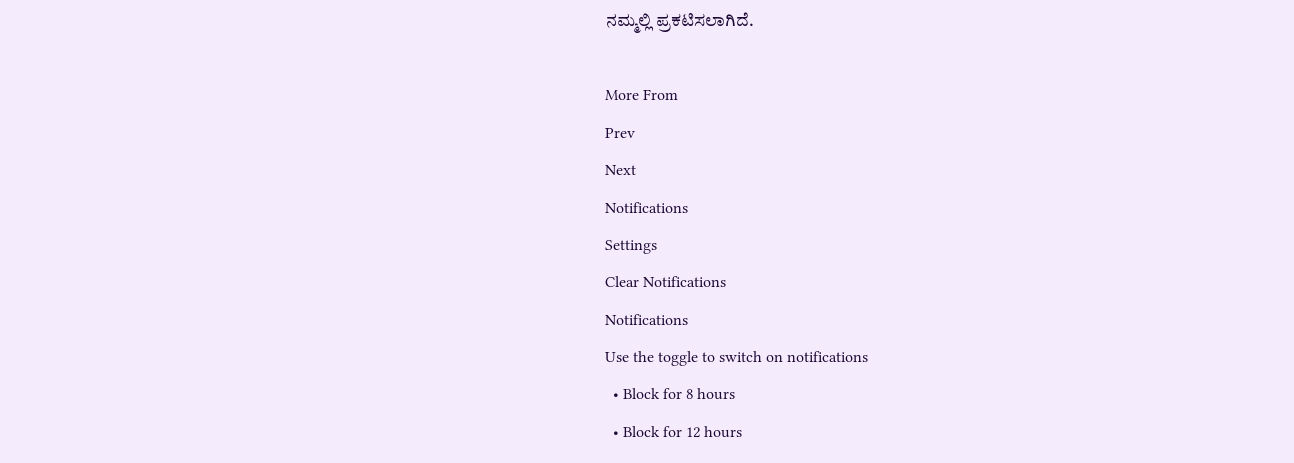ನಮ್ಮಲ್ಲಿ ಪ್ರಕಟಿಸಲಾಗಿದೆ.

More From
Prev
Next
Notifications
Settings
Clear Notifications
Notifications
Use the toggle to switch on notifications
  • Block for 8 hours
  • Block for 12 hours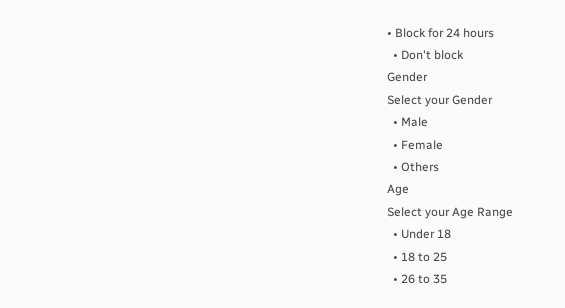• Block for 24 hours
  • Don't block
Gender
Select your Gender
  • Male
  • Female
  • Others
Age
Select your Age Range
  • Under 18
  • 18 to 25
  • 26 to 35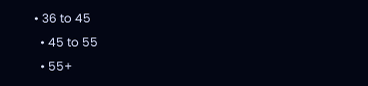• 36 to 45
  • 45 to 55
  • 55+